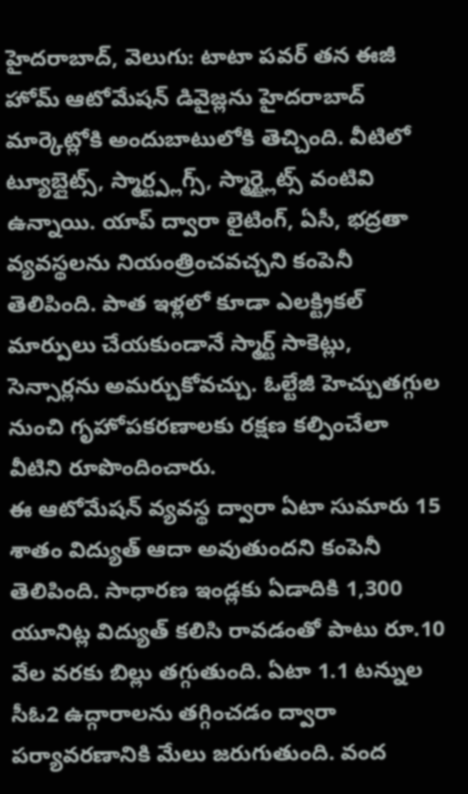హైదరాబాద్, వెలుగు: టాటా పవర్ తన ఈజీ హోమ్ ఆటోమేషన్ డివైజ్లను హైదరాబాద్ మార్కెట్లోకి అందుబాటులోకి తెచ్చింది. వీటిలో ట్యూబ్లైట్స్, స్మార్ట్ప్లగ్స్, స్మార్ట్లైట్స్ వంటివి ఉన్నాయి. యాప్ ద్వారా లైటింగ్, ఏసీ, భద్రతా వ్యవస్థలను నియంత్రించవచ్చని కంపెనీ తెలిపింది. పాత ఇళ్లలో కూడా ఎలక్ట్రికల్ మార్పులు చేయకుండానే స్మార్ట్ సాకెట్లు, సెన్సార్లను అమర్చుకోవచ్చు. ఓల్టేజీ హెచ్చుతగ్గుల నుంచి గృహోపకరణాలకు రక్షణ కల్పించేలా వీటిని రూపొందించారు.
ఈ ఆటోమేషన్ వ్యవస్థ ద్వారా ఏటా సుమారు 15 శాతం విద్యుత్ ఆదా అవుతుందని కంపెనీ తెలిపింది. సాధారణ ఇండ్లకు ఏడాదికి 1,300 యూనిట్ల విద్యుత్ కలిసి రావడంతో పాటు రూ.10 వేల వరకు బిల్లు తగ్గుతుంది. ఏటా 1.1 టన్నుల సీఓ2 ఉద్గారాలను తగ్గించడం ద్వారా పర్యావరణానికి మేలు జరుగుతుంది. వంద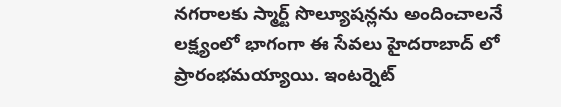నగరాలకు స్మార్ట్ సొల్యూషన్లను అందించాలనే లక్ష్యంలో భాగంగా ఈ సేవలు హైదరాబాద్ లో ప్రారంభమయ్యాయి. ఇంటర్నెట్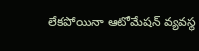లేకపోయినా ఆటోమేషన్ వ్యవస్థ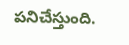పనిచేస్తుంది.